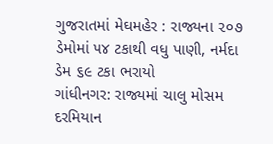ગુજરાતમાં મેઘમહેર : રાજ્યના ૨૦૭ ડેમોમાં ૫૪ ટકાથી વધુ પાણી, નર્મદા ડેમ ૬૯ ટકા ભરાયો
ગાંધીનગર: રાજ્યમાં ચાલુ મોસમ દરમિયાન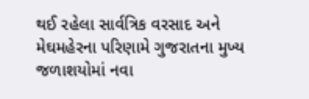થઈ રહેલા સાર્વત્રિક વરસાદ અને મેઘમહેરના પરિણામે ગુજરાતના મુખ્ય જળાશયોમાં નવા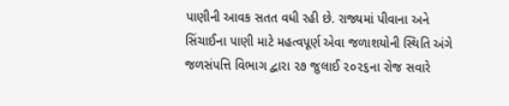પાણીની આવક સતત વધી રહી છે. રાજ્યમાં પીવાના અને સિંચાઈના પાણી માટે મહત્વપૂર્ણ એવા જળાશયોની સ્થિતિ અંગે જળસંપત્તિ વિભાગ દ્વારા ૨૭ જુલાઈ ૨૦૨૬ના રોજ સવારે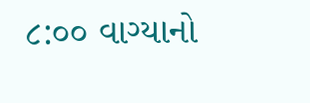૮:૦૦ વાગ્યાનો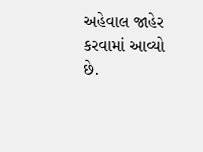અહેવાલ જાહેર કરવામાં આવ્યો છે.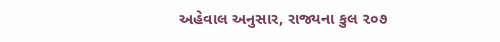અહેવાલ અનુસાર, રાજ્યના કુલ ૨૦૭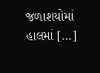જળાશયોમાં હાલમાં […]